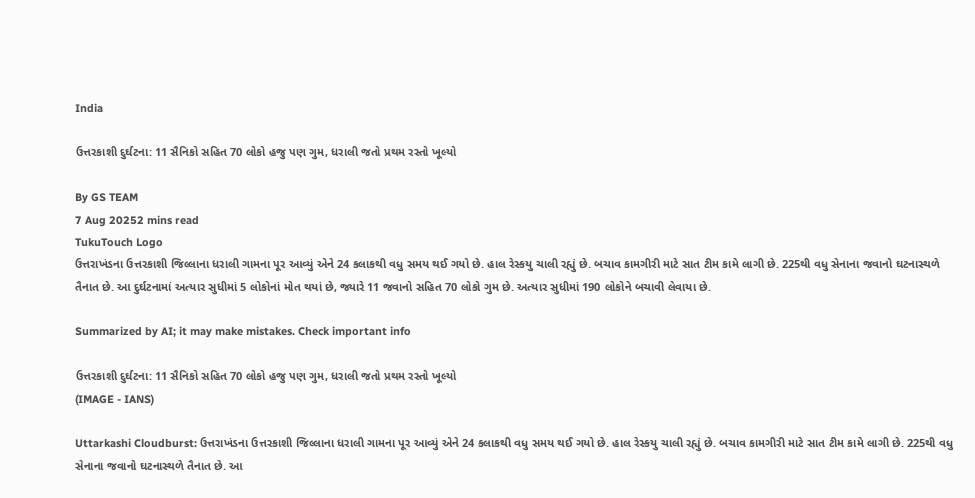India

ઉત્તરકાશી દુર્ઘટના: 11 સૈનિકો સહિત 70 લોકો હજુ પણ ગુમ, ધરાલી જતો પ્રથમ રસ્તો ખૂલ્યો

By GS TEAM
7 Aug 20252 mins read
TukuTouch Logo
ઉત્તરાખંડના ઉત્તરકાશી જિલ્લાના ધરાલી ગામના પૂર આવ્યું એને 24 કલાકથી વધુ સમય થઈ ગયો છે. હાલ રેસ્કયુ ચાલી રહ્યું છે. બચાવ કામગીરી માટે સાત ટીમ કામે લાગી છે. 225થી વધુ સેનાના જવાનો ઘટનાસ્થળે તૈનાત છે. આ દુર્ઘટનામાં અત્યાર સુધીમાં 5 લોકોનાં મોત થયાં છે, જ્યારે 11 જવાનો સહિત 70 લોકો ગુમ છે. અત્યાર સુધીમાં 190 લોકોને બચાવી લેવાયા છે.

Summarized by AI; it may make mistakes. Check important info

ઉત્તરકાશી દુર્ઘટના: 11 સૈનિકો સહિત 70 લોકો હજુ પણ ગુમ, ધરાલી જતો પ્રથમ રસ્તો ખૂલ્યો
(IMAGE - IANS)

Uttarkashi Cloudburst: ઉત્તરાખંડના ઉત્તરકાશી જિલ્લાના ધરાલી ગામના પૂર આવ્યું એને 24 કલાકથી વધુ સમય થઈ ગયો છે. હાલ રેસ્કયુ ચાલી રહ્યું છે. બચાવ કામગીરી માટે સાત ટીમ કામે લાગી છે. 225થી વધુ સેનાના જવાનો ઘટનાસ્થળે તૈનાત છે. આ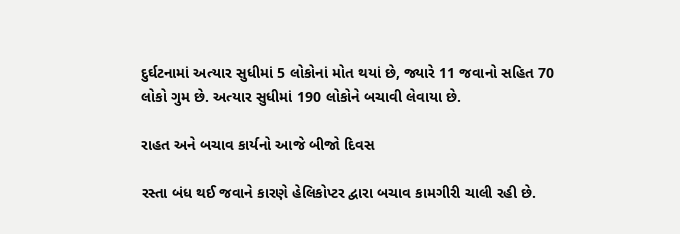દુર્ઘટનામાં અત્યાર સુધીમાં 5 લોકોનાં મોત થયાં છે, જ્યારે 11 જવાનો સહિત 70 લોકો ગુમ છે. અત્યાર સુધીમાં 190 લોકોને બચાવી લેવાયા છે.

રાહત અને બચાવ કાર્યનો આજે બીજો દિવસ

રસ્તા બંધ થઈ જવાને કારણે હેલિકોપ્ટર દ્વારા બચાવ કામગીરી ચાલી રહી છે.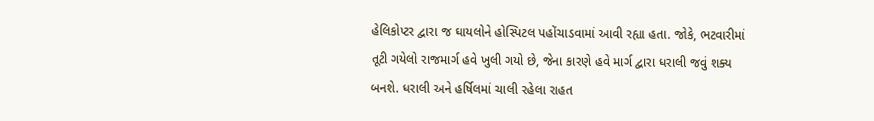હેલિકોપ્ટર દ્વારા જ ઘાયલોને હોસ્પિટલ પહોંચાડવામાં આવી રહ્યા હતા. જોકે, ભટવારીમાં તૂટી ગયેલો રાજમાર્ગ હવે ખુલી ગયો છે, જેના કારણે હવે માર્ગ દ્વારા ધરાલી જવું શક્ય બનશે. ધરાલી અને હર્ષિલમાં ચાલી રહેલા રાહત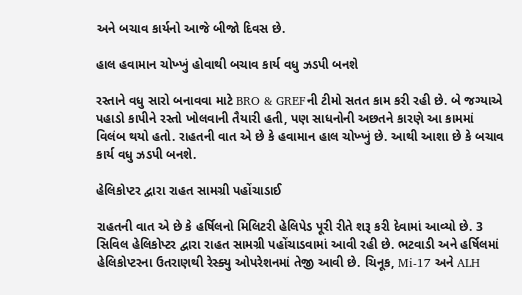અને બચાવ કાર્યનો આજે બીજો દિવસ છે.

હાલ હવામાન ચોખ્ખું હોવાથી બચાવ કાર્ય વધુ ઝડપી બનશે

રસ્તાને વધુ સારો બનાવવા માટે BRO & GREFની ટીમો સતત કામ કરી રહી છે. બે જગ્યાએ પહાડો કાપીને રસ્તો ખોલવાની તૈયારી હતી, પણ સાધનોની અછતને કારણે આ કામમાં વિલંબ થયો હતો. રાહતની વાત એ છે કે હવામાન હાલ ચોખ્ખું છે. આથી આશા છે કે બચાવ કાર્ય વધુ ઝડપી બનશે.

હેલિકોપ્ટર દ્વારા રાહત સામગ્રી પહોંચાડાઈ

રાહતની વાત એ છે કે હર્ષિલનો મિલિટરી હેલિપેડ પૂરી રીતે શરૂ કરી દેવામાં આવ્યો છે. 3 સિવિલ હેલિકોપ્ટર દ્વારા રાહત સામગ્રી પહોંચાડવામાં આવી રહી છે. ભટવાડી અને હર્ષિલમાં હેલિકોપ્ટરના ઉતરાણથી રેસ્ક્યુ ઓપરેશનમાં તેજી આવી છે. ચિનૂક, Mi-17 અને ALH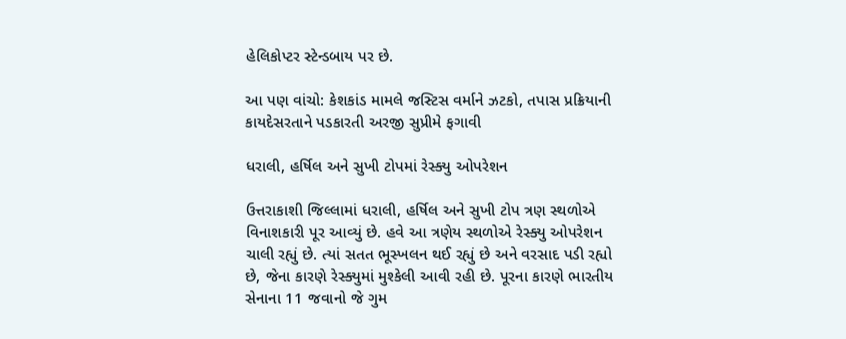હેલિકોપ્ટર સ્ટેન્ડબાય પર છે.

આ પણ વાંચો: કેશકાંડ મામલે જસ્ટિસ વર્માને ઝટકો, તપાસ પ્રક્રિયાની કાયદેસરતાને પડકારતી અરજી સુપ્રીમે ફગાવી

ધરાલી, હર્ષિલ અને સુખી ટોપમાં રેસ્ક્યુ ઓપરેશન

ઉત્તરાકાશી જિલ્લામાં ધરાલી, હર્ષિલ અને સુખી ટોપ ત્રણ સ્થળોએ વિનાશકારી પૂર આવ્યું છે. હવે આ ત્રણેય સ્થળોએ રેસ્ક્યુ ઓપરેશન ચાલી રહ્યું છે. ત્યાં સતત ભૂસ્ખલન થઈ રહ્યું છે અને વરસાદ પડી રહ્યો છે, જેના કારણે રેસ્ક્યુમાં મુશ્કેલી આવી રહી છે. પૂરના કારણે ભારતીય સેનાના 11 જવાનો જે ગુમ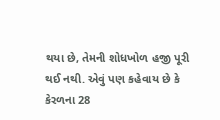થયા છે, તેમની શોધખોળ હજી પૂરી થઈ નથી. એવું પણ કહેવાય છે કે કેરળના 28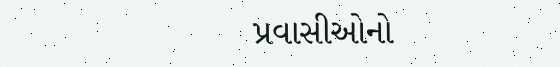પ્રવાસીઓનો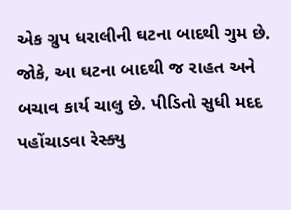એક ગ્રુપ ધરાલીની ઘટના બાદથી ગુમ છે. જોકે, આ ઘટના બાદથી જ રાહત અને બચાવ કાર્ય ચાલુ છે. પીડિતો સુધી મદદ પહોંચાડવા રેસ્ક્યુ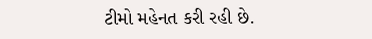ટીમો મહેનત કરી રહી છે.